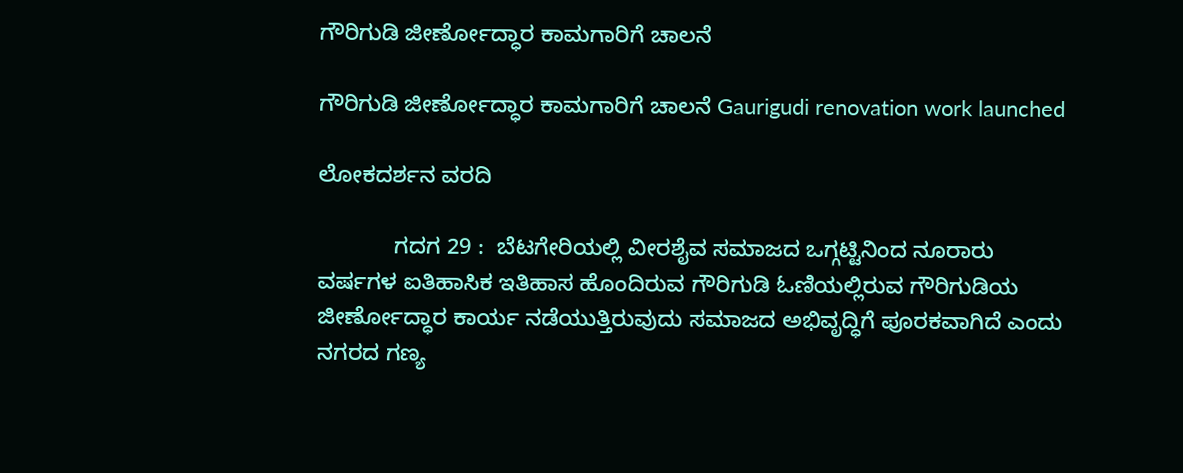ಗೌರಿಗುಡಿ ಜೀರ್ಣೋದ್ಧಾರ ಕಾಮಗಾರಿಗೆ ಚಾಲನೆ

ಗೌರಿಗುಡಿ ಜೀರ್ಣೋದ್ಧಾರ ಕಾಮಗಾರಿಗೆ ಚಾಲನೆ Gaurigudi renovation work launched

ಲೋಕದರ್ಶನ ವರದಿ

            ಗದಗ 29 :  ಬೆಟಗೇರಿಯಲ್ಲಿ ವೀರಶೈವ ಸಮಾಜದ ಒಗ್ಗಟ್ಟಿನಿಂದ ನೂರಾರು ವರ್ಷಗಳ ಐತಿಹಾಸಿಕ ಇತಿಹಾಸ ಹೊಂದಿರುವ ಗೌರಿಗುಡಿ ಓಣಿಯಲ್ಲಿರುವ ಗೌರಿಗುಡಿಯ ಜೀರ್ಣೋದ್ಧಾರ ಕಾರ್ಯ ನಡೆಯುತ್ತಿರುವುದು ಸಮಾಜದ ಅಭಿವೃದ್ಧಿಗೆ ಪೂರಕವಾಗಿದೆ ಎಂದು ನಗರದ ಗಣ್ಯ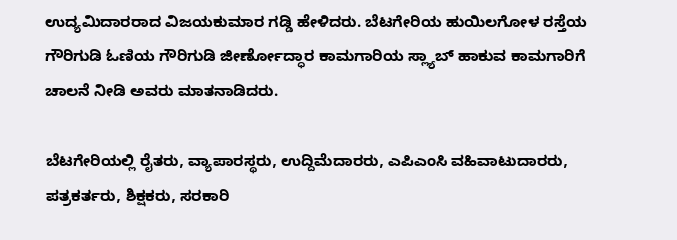ಉದ್ಯಮಿದಾರರಾದ ವಿಜಯಕುಮಾರ ಗಡ್ಡಿ ಹೇಳಿದರು. ಬೆಟಗೇರಿಯ ಹುಯಿಲಗೋಳ ರಸ್ತೆಯ ಗೌರಿಗುಡಿ ಓಣಿಯ ಗೌರಿಗುಡಿ ಜೀರ್ಣೋದ್ಧಾರ ಕಾಮಗಾರಿಯ ಸ್ಲ್ಯಾಬ್ ಹಾಕುವ ಕಾಮಗಾರಿಗೆ ಚಾಲನೆ ನೀಡಿ ಅವರು ಮಾತನಾಡಿದರು.

ಬೆಟಗೇರಿಯಲ್ಲಿ ರೈತರು, ವ್ಯಾಪಾರಸ್ಥರು, ಉದ್ದಿಮೆದಾರರು, ಎಪಿಎಂಸಿ ವಹಿವಾಟುದಾರರು, ಪತ್ರಕರ್ತರು, ಶಿಕ್ಷಕರು, ಸರಕಾರಿ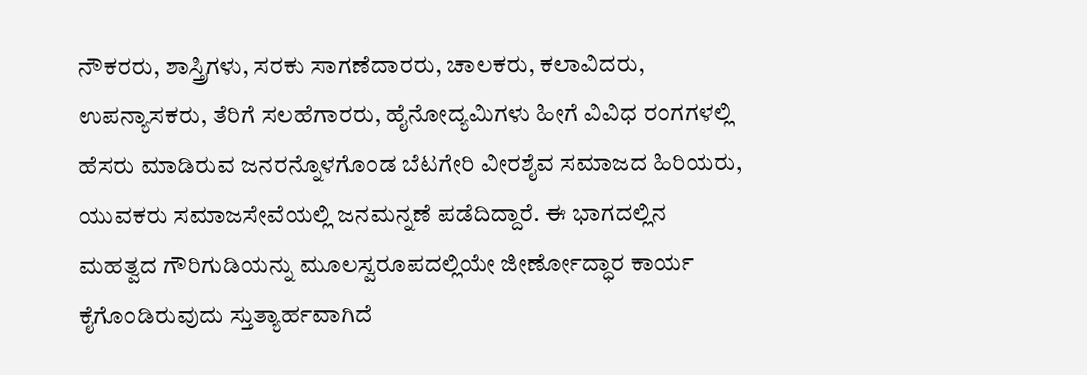ನೌಕರರು, ಶಾಸ್ತ್ರಿಗಳು, ಸರಕು ಸಾಗಣೆದಾರರು, ಚಾಲಕರು, ಕಲಾವಿದರು, ಉಪನ್ಯಾಸಕರು, ತೆರಿಗೆ ಸಲಹೆಗಾರರು, ಹೈನೋದ್ಯಮಿಗಳು ಹೀಗೆ ವಿವಿಧ ರಂಗಗಳಲ್ಲಿ ಹೆಸರು ಮಾಡಿರುವ ಜನರನ್ನೊಳಗೊಂಡ ಬೆಟಗೇರಿ ವೀರಶೈವ ಸಮಾಜದ ಹಿರಿಯರು, ಯುವಕರು ಸಮಾಜಸೇವೆಯಲ್ಲಿ ಜನಮನ್ನಣೆ ಪಡೆದಿದ್ದಾರೆ. ಈ ಭಾಗದಲ್ಲಿನ ಮಹತ್ವದ ಗೌರಿಗುಡಿಯನ್ನು ಮೂಲಸ್ವರೂಪದಲ್ಲಿಯೇ ಜೀರ್ಣೋದ್ಧಾರ ಕಾರ್ಯ ಕೈಗೊಂಡಿರುವುದು ಸ್ತುತ್ಯಾರ್ಹವಾಗಿದೆ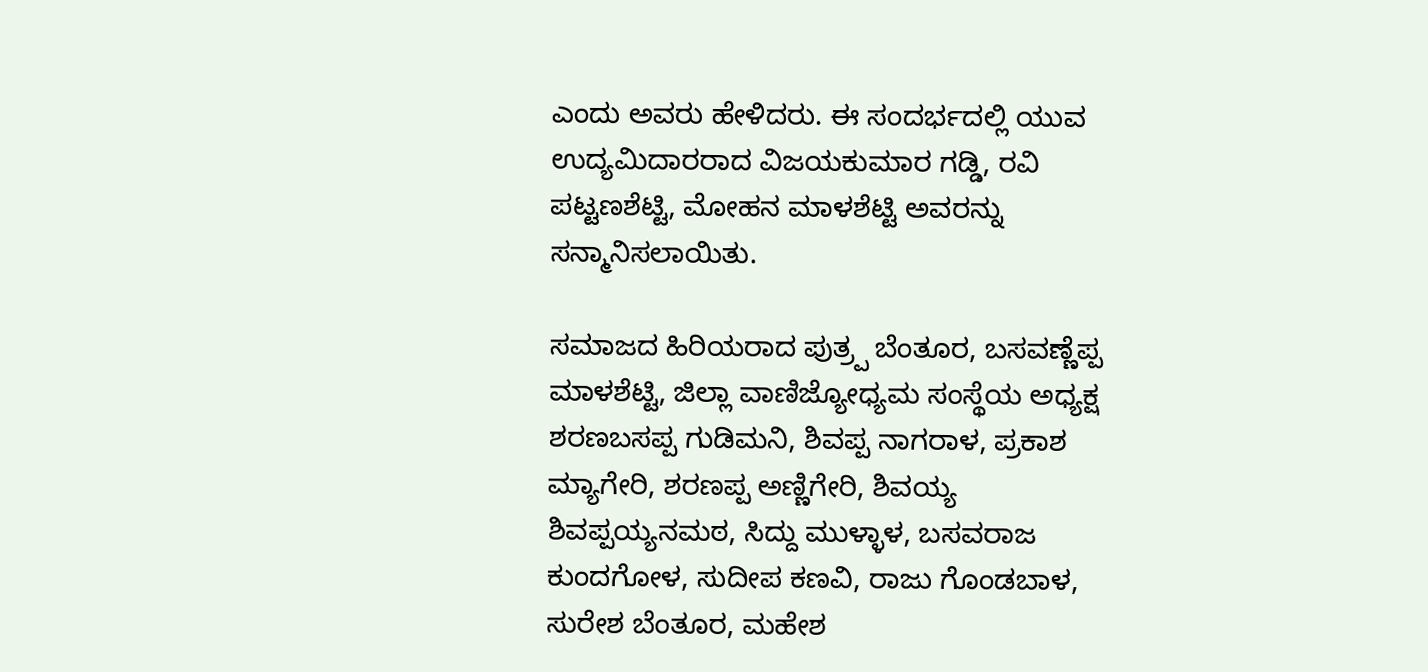ಎಂದು ಅವರು ಹೇಳಿದರು. ಈ ಸಂದರ್ಭದಲ್ಲಿ ಯುವ ಉದ್ಯಮಿದಾರರಾದ ವಿಜಯಕುಮಾರ ಗಡ್ಡಿ, ರವಿ ಪಟ್ಟಣಶೆಟ್ಟಿ, ಮೋಹನ ಮಾಳಶೆಟ್ಟಿ ಅವರನ್ನು ಸನ್ಮಾನಿಸಲಾಯಿತು.

ಸಮಾಜದ ಹಿರಿಯರಾದ ಪುತ್ರ‍್ಪ ಬೆಂತೂರ, ಬಸವಣ್ಣೆಪ್ಪ ಮಾಳಶೆಟ್ಟಿ, ಜಿಲ್ಲಾ ವಾಣಿಜ್ಯೋಧ್ಯಮ ಸಂಸ್ಥೆಯ ಅಧ್ಯಕ್ಷ ಶರಣಬಸಪ್ಪ ಗುಡಿಮನಿ, ಶಿವಪ್ಪ ನಾಗರಾಳ, ಪ್ರಕಾಶ ಮ್ಯಾಗೇರಿ, ಶರಣಪ್ಪ ಅಣ್ಣಿಗೇರಿ, ಶಿವಯ್ಯ ಶಿವಪ್ಪಯ್ಯನಮಠ, ಸಿದ್ದು ಮುಳ್ಳಾಳ, ಬಸವರಾಜ ಕುಂದಗೋಳ, ಸುದೀಪ ಕಣವಿ, ರಾಜು ಗೊಂಡಬಾಳ, ಸುರೇಶ ಬೆಂತೂರ, ಮಹೇಶ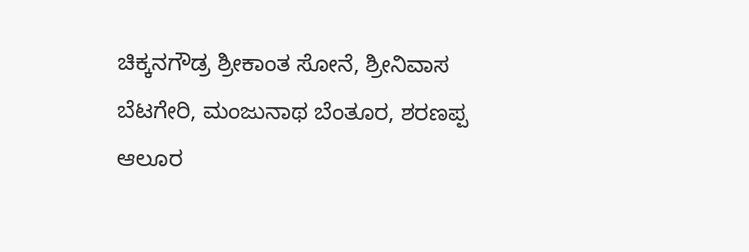ಚಿಕ್ಕನಗೌಡ್ರ ಶ್ರೀಕಾಂತ ಸೋನೆ, ಶ್ರೀನಿವಾಸ ಬೆಟಗೇರಿ, ಮಂಜುನಾಥ ಬೆಂತೂರ, ಶರಣಪ್ಪ ಆಲೂರ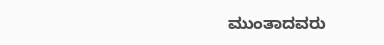ಮುಂತಾದವರು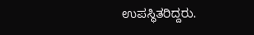ಉಪಸ್ಥಿತರಿದ್ದರು.